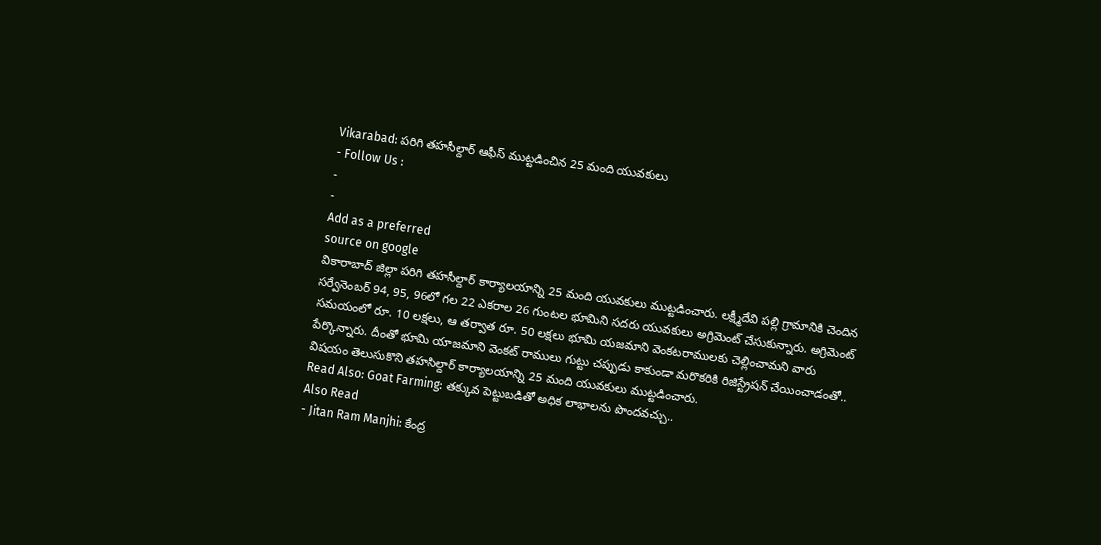Vikarabad: పరిగి తహసీల్దార్ ఆఫీస్ ముట్టడించిన 25 మంది యువకులు
- Follow Us :
-
-
Add as a preferred
source on google
వికారాబాద్ జిల్లా పరిగి తహసీల్దార్ కార్యాలయాన్ని 25 మంది యువకులు ముట్టడించారు. లక్ష్మీదేవి పల్లి గ్రామానికి చెందిన సర్వేనెంబర్ 94, 95, 96లో గల 22 ఎకరాల 26 గుంటల భూమిని సదరు యువకులు అగ్రిమెంట్ చేసుకున్నారు. అగ్రిమెంట్ సమయంలో రూ. 10 లక్షలు, ఆ తర్వాత రూ. 50 లక్షలు భూమి యజమాని వెంకటరాములకు చెల్లించామని వారు పేర్కొన్నారు. దీంతో భూమి యాజమాని వెంకట్ రాములు గుట్టు చప్పుడు కాకుండా మరొకరికి రిజిస్ట్రేషన్ చేయించాడంతో.. విషయం తెలుసుకొని తహసిల్దార్ కార్యాలయాన్ని 25 మంది యువకులు ముట్టడించారు.
Read Also: Goat Farming: తక్కువ పెట్టుబడితో అధిక లాభాలను పొందవచ్చు..
Also Read
- Jitan Ram Manjhi: కేంద్ర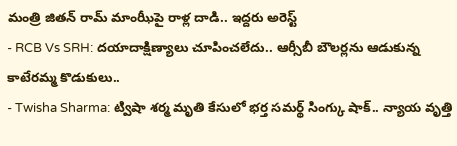మంత్రి జితన్ రామ్ మాంఝీపై రాళ్ల దాడి.. ఇద్దరు అరెస్ట్
- RCB Vs SRH: దయాదాక్షిణ్యాలు చూపించలేదు.. ఆర్సీబీ బౌలర్లను ఆడుకున్న కాటేరమ్మ కొడుకులు..
- Twisha Sharma: ట్విషా శర్మ మృతి కేసులో భర్త సమర్థ్ సింగ్కు షాక్.. న్యాయ వృత్తి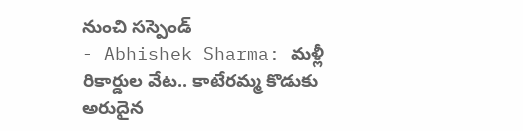నుంచి సస్పెండ్
- Abhishek Sharma: మళ్లీ రికార్డుల వేట.. కాటేరమ్మ కొడుకు అరుదైన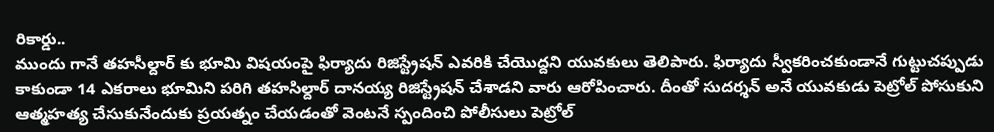రికార్డు..
ముందు గానే తహసీల్దార్ కు భూమి విషయంపై ఫిర్యాదు రిజిస్ట్రేషన్ ఎవరికి చేయొద్దని యువకులు తెలిపారు. ఫిర్యాదు స్వీకరించకుండానే గుట్టుచప్పుడు కాకుండా 14 ఎకరాలు భూమిని పరిగి తహసిల్దార్ దానయ్య రిజిస్ట్రేషన్ చేశాడని వారు ఆరోపించారు. దీంతో సుదర్శన్ అనే యువకుడు పెట్రోల్ పోసుకుని ఆత్మహత్య చేసుకునేందుకు ప్రయత్నం చేయడంతో వెంటనే స్పందించి పోలీసులు పెట్రోల్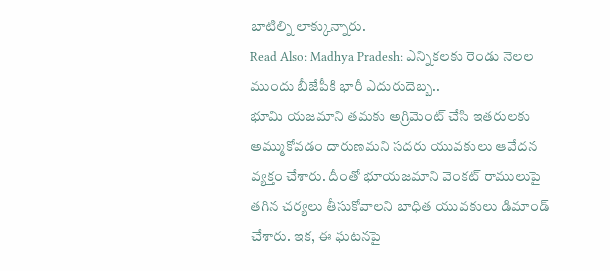బాటిల్ని లాక్కున్నారు.
Read Also: Madhya Pradesh: ఎన్నికలకు రెండు నెలల ముందు బీజేపీకి భారీ ఎదురుదెబ్బ..
భూమి యజమాని తమకు అగ్రిమెంట్ చేసి ఇతరులకు అమ్ముకోవడం దారుణమని సదరు యువకులు ఆవేదన వ్యక్తం చేశారు. దీంతో భూయజమాని వెంకట్ రాములుపై తగిన చర్యలు తీసుకోవాలని బాధిత యువకులు డిమాండ్ చేశారు. ఇక, ఈ ఘటనపై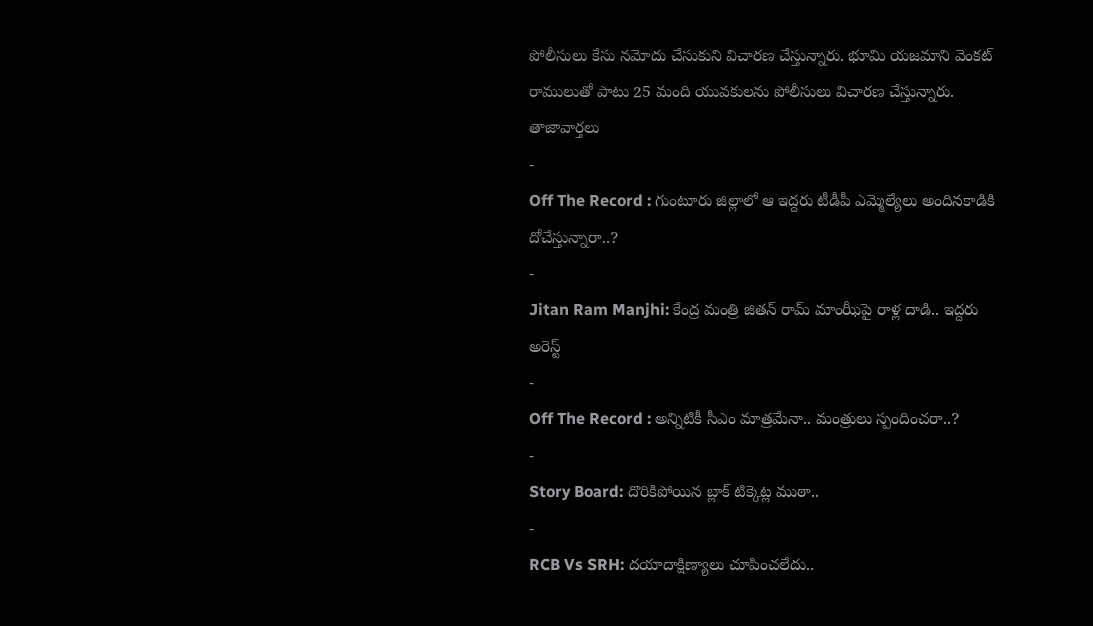పోలీసులు కేసు నమోదు చేసుకుని విచారణ చేస్తున్నారు. భూమి యజమాని వెంకట్ రాములుతో పాటు 25 మంది యువకులను పోలీసులు విచారణ చేస్తున్నారు.
తాజావార్తలు
-
Off The Record : గుంటూరు జిల్లాలో ఆ ఇద్దరు టీడీపీ ఎమ్మెల్యేలు అందినకాడికి దోచేస్తున్నారా..?
-
Jitan Ram Manjhi: కేంద్ర మంత్రి జితన్ రామ్ మాంఝీపై రాళ్ల దాడి.. ఇద్దరు అరెస్ట్
-
Off The Record : అన్నిటికీ సీఎం మాత్రమేనా.. మంత్రులు స్పందించరా..?
-
Story Board: దొరికిపోయిన బ్లాక్ టిక్కెట్ల ముఠా..
-
RCB Vs SRH: దయాదాక్షిణ్యాలు చూపించలేదు..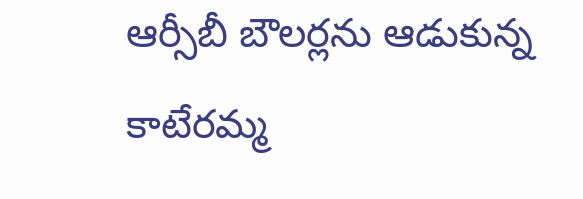ఆర్సీబీ బౌలర్లను ఆడుకున్న కాటేరమ్మ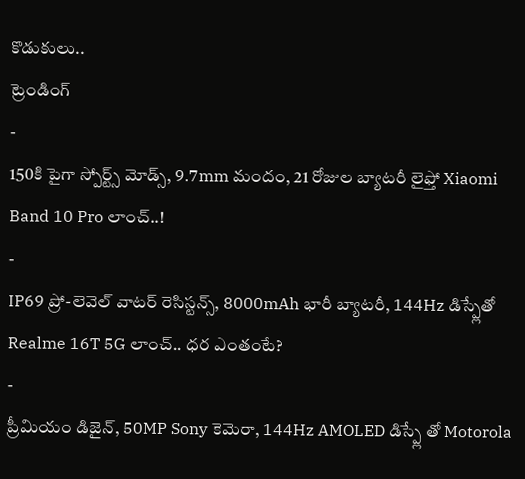కొడుకులు..
ట్రెండింగ్
-
150కి పైగా స్పోర్ట్స్ మోడ్స్, 9.7mm మందం, 21 రోజుల బ్యాటరీ లైఫ్తో Xiaomi Band 10 Pro లాంచ్..!
-
IP69 ప్రో-లెవెల్ వాటర్ రెసిస్టన్స్, 8000mAh భారీ బ్యాటరీ, 144Hz డిస్ప్లేతో Realme 16T 5G లాంచ్.. ధర ఎంతంటే?
-
ప్రీమియం డిజైన్, 50MP Sony కెమెరా, 144Hz AMOLED డిస్ప్లే తో Motorola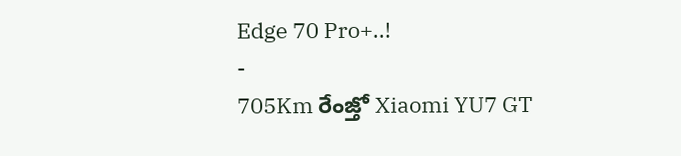Edge 70 Pro+..!
-
705Km రేంజ్తో Xiaomi YU7 GT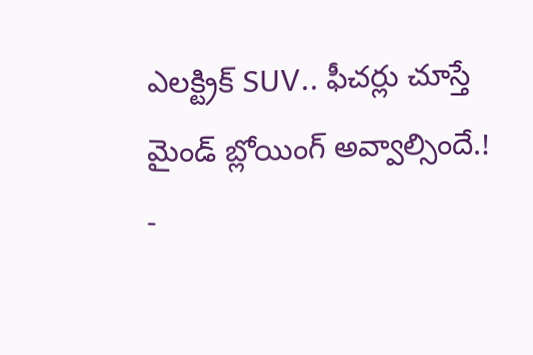ఎలక్ట్రిక్ SUV.. ఫీచర్లు చూస్తే మైండ్ బ్లోయింగ్ అవ్వాల్సిందే.!
-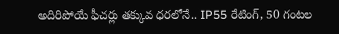అదిరిపోయే ఫీచర్లు తక్కువ ధరలోనే.. IP55 రేటింగ్, 50 గంటల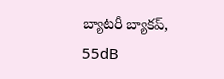బ్యాటరీ బ్యాకప్, 55dB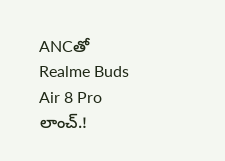ANCతో Realme Buds Air 8 Pro లాంచ్.!